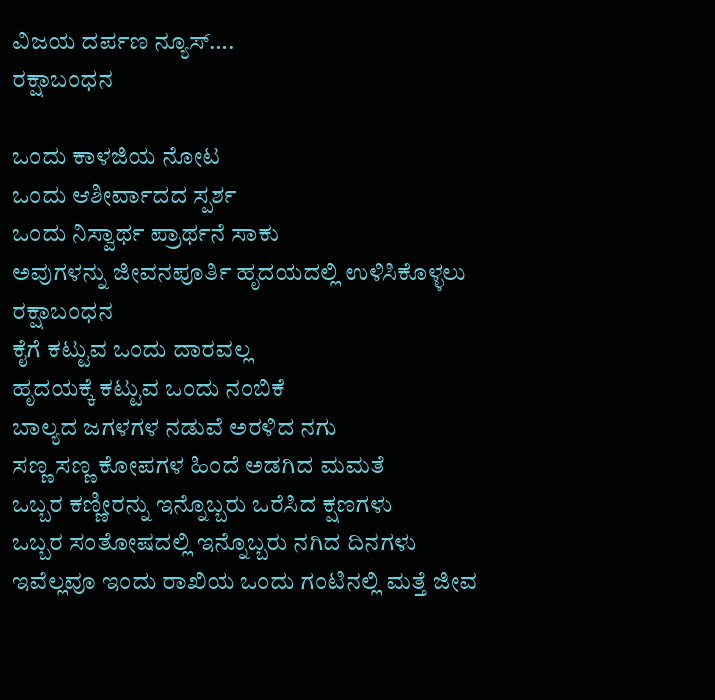ವಿಜಯ ದರ್ಪಣ ನ್ಯೂಸ್….
ರಕ್ಷಾಬಂಧನ

ಒಂದು ಕಾಳಜಿಯ ನೋಟ
ಒಂದು ಆಶೀರ್ವಾದದ ಸ್ಪರ್ಶ
ಒಂದು ನಿಸ್ವಾರ್ಥ ಪ್ರಾರ್ಥನೆ ಸಾಕು
ಅವುಗಳನ್ನು ಜೀವನಪೂರ್ತಿ ಹೃದಯದಲ್ಲಿ ಉಳಿಸಿಕೊಳ್ಳಲು
ರಕ್ಷಾಬಂಧನ
ಕೈಗೆ ಕಟ್ಟುವ ಒಂದು ದಾರವಲ್ಲ
ಹೃದಯಕ್ಕೆ ಕಟ್ಟುವ ಒಂದು ನಂಬಿಕೆ
ಬಾಲ್ಯದ ಜಗಳಗಳ ನಡುವೆ ಅರಳಿದ ನಗು
ಸಣ್ಣ ಸಣ್ಣ ಕೋಪಗಳ ಹಿಂದೆ ಅಡಗಿದ ಮಮತೆ
ಒಬ್ಬರ ಕಣ್ಣೀರನ್ನು ಇನ್ನೊಬ್ಬರು ಒರೆಸಿದ ಕ್ಷಣಗಳು
ಒಬ್ಬರ ಸಂತೋಷದಲ್ಲಿ ಇನ್ನೊಬ್ಬರು ನಗಿದ ದಿನಗಳು
ಇವೆಲ್ಲವೂ ಇಂದು ರಾಖಿಯ ಒಂದು ಗಂಟಿನಲ್ಲಿ ಮತ್ತೆ ಜೀವ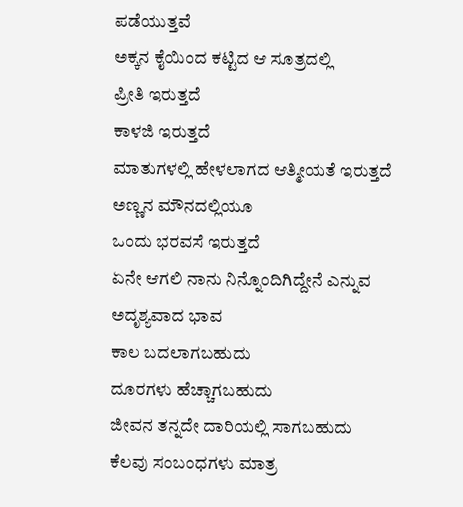ಪಡೆಯುತ್ತವೆ
ಅಕ್ಕನ ಕೈಯಿಂದ ಕಟ್ಟಿದ ಆ ಸೂತ್ರದಲ್ಲಿ
ಪ್ರೀತಿ ಇರುತ್ತದೆ
ಕಾಳಜಿ ಇರುತ್ತದೆ
ಮಾತುಗಳಲ್ಲಿ ಹೇಳಲಾಗದ ಆತ್ಮೀಯತೆ ಇರುತ್ತದೆ
ಅಣ್ಣನ ಮೌನದಲ್ಲಿಯೂ
ಒಂದು ಭರವಸೆ ಇರುತ್ತದೆ
ಏನೇ ಆಗಲಿ ನಾನು ನಿನ್ನೊಂದಿಗಿದ್ದೇನೆ ಎನ್ನುವ
ಅದೃಶ್ಯವಾದ ಭಾವ
ಕಾಲ ಬದಲಾಗಬಹುದು
ದೂರಗಳು ಹೆಚ್ಚಾಗಬಹುದು
ಜೀವನ ತನ್ನದೇ ದಾರಿಯಲ್ಲಿ ಸಾಗಬಹುದು
ಕೆಲವು ಸಂಬಂಧಗಳು ಮಾತ್ರ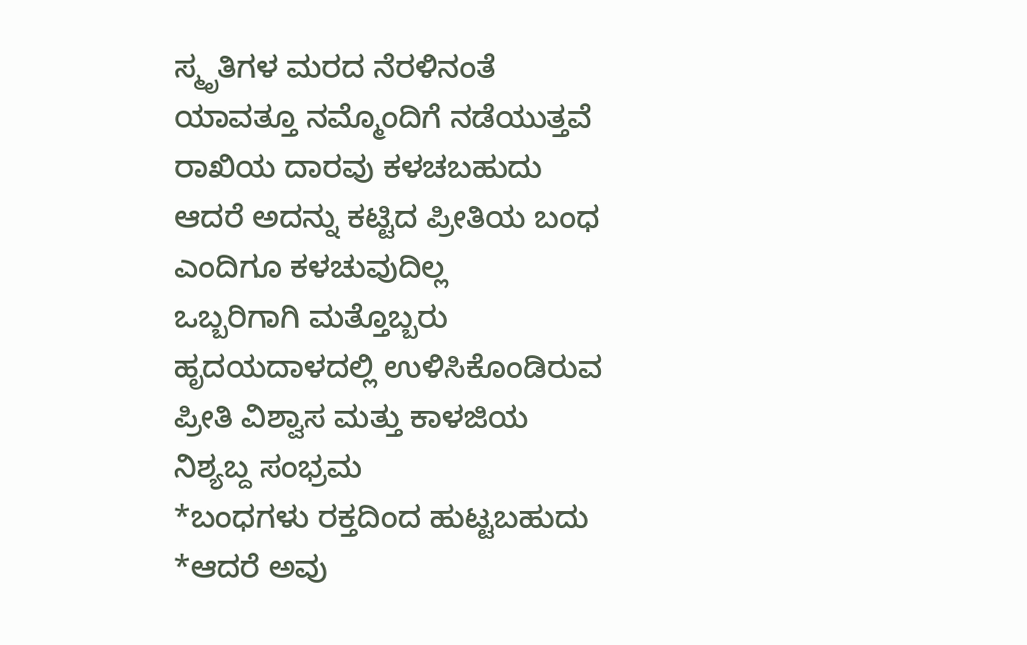ಸ್ಮೃತಿಗಳ ಮರದ ನೆರಳಿನಂತೆ
ಯಾವತ್ತೂ ನಮ್ಮೊಂದಿಗೆ ನಡೆಯುತ್ತವೆ
ರಾಖಿಯ ದಾರವು ಕಳಚಬಹುದು
ಆದರೆ ಅದನ್ನು ಕಟ್ಟಿದ ಪ್ರೀತಿಯ ಬಂಧ
ಎಂದಿಗೂ ಕಳಚುವುದಿಲ್ಲ
ಒಬ್ಬರಿಗಾಗಿ ಮತ್ತೊಬ್ಬರು
ಹೃದಯದಾಳದಲ್ಲಿ ಉಳಿಸಿಕೊಂಡಿರುವ
ಪ್ರೀತಿ ವಿಶ್ವಾಸ ಮತ್ತು ಕಾಳಜಿಯ
ನಿಶ್ಯಬ್ದ ಸಂಭ್ರಮ
*ಬಂಧಗಳು ರಕ್ತದಿಂದ ಹುಟ್ಟಬಹುದು
*ಆದರೆ ಅವು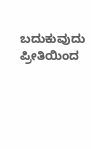ಬದುಕುವುದು ಪ್ರೀತಿಯಿಂದ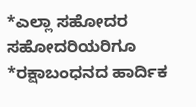*ಎಲ್ಲಾ ಸಹೋದರ ಸಹೋದರಿಯರಿಗೂ
*ರಕ್ಷಾಬಂಧನದ ಹಾರ್ದಿಕ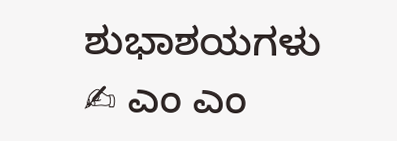ಶುಭಾಶಯಗಳು
✍ ಎಂ ಎಂ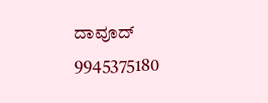ದಾವೂದ್
9945375180